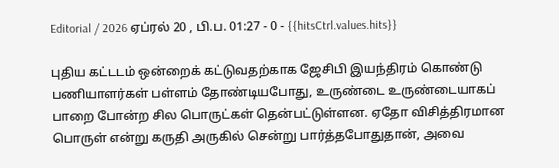Editorial / 2026 ஏப்ரல் 20 , பி.ப. 01:27 - 0 - {{hitsCtrl.values.hits}}

புதிய கட்டடம் ஒன்றைக் கட்டுவதற்காக ஜேசிபி இயந்திரம் கொண்டு பணியாளர்கள் பள்ளம் தோண்டியபோது, உருண்டை உருண்டையாகப் பாறை போன்ற சில பொருட்கள் தென்பட்டுள்ளன. ஏதோ விசித்திரமான பொருள் என்று கருதி அருகில் சென்று பார்த்தபோதுதான், அவை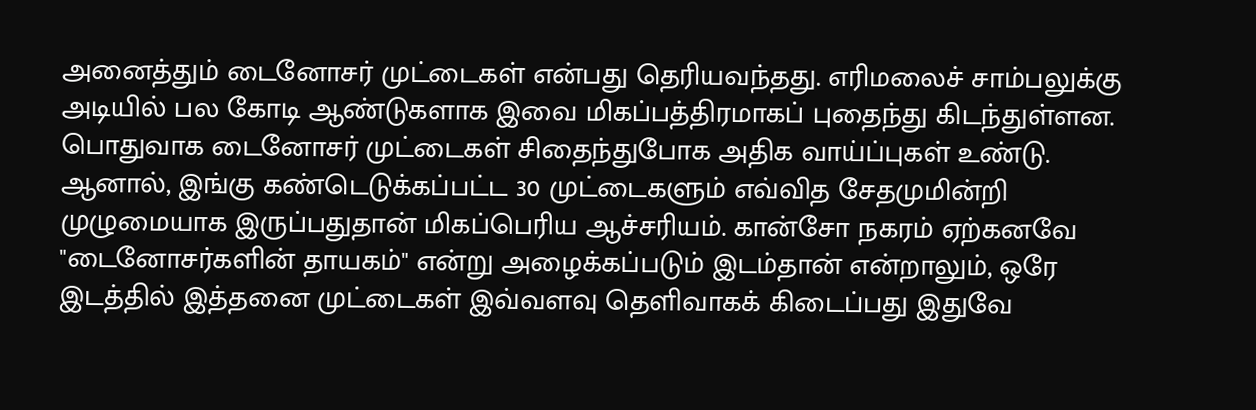அனைத்தும் டைனோசர் முட்டைகள் என்பது தெரியவந்தது. எரிமலைச் சாம்பலுக்கு அடியில் பல கோடி ஆண்டுகளாக இவை மிகப்பத்திரமாகப் புதைந்து கிடந்துள்ளன.
பொதுவாக டைனோசர் முட்டைகள் சிதைந்துபோக அதிக வாய்ப்புகள் உண்டு. ஆனால், இங்கு கண்டெடுக்கப்பட்ட 30 முட்டைகளும் எவ்வித சேதமுமின்றி முழுமையாக இருப்பதுதான் மிகப்பெரிய ஆச்சரியம். கான்சோ நகரம் ஏற்கனவே "டைனோசர்களின் தாயகம்" என்று அழைக்கப்படும் இடம்தான் என்றாலும், ஒரே இடத்தில் இத்தனை முட்டைகள் இவ்வளவு தெளிவாகக் கிடைப்பது இதுவே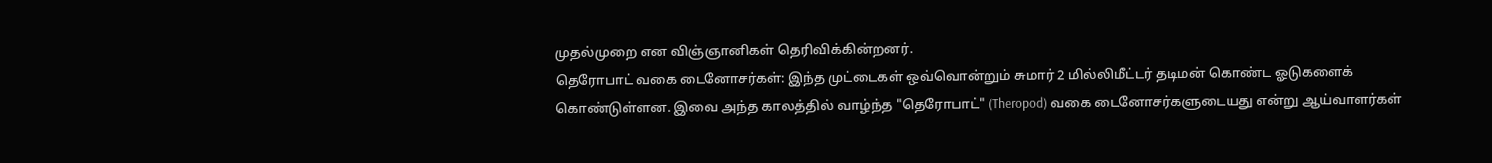முதல்முறை என விஞ்ஞானிகள் தெரிவிக்கின்றனர்.
தெரோபாட் வகை டைனோசர்கள்: இந்த முட்டைகள் ஒவ்வொன்றும் சுமார் 2 மில்லிமீட்டர் தடிமன் கொண்ட ஓடுகளைக் கொண்டுள்ளன. இவை அந்த காலத்தில் வாழ்ந்த "தெரோபாட்" (Theropod) வகை டைனோசர்களுடையது என்று ஆய்வாளர்கள்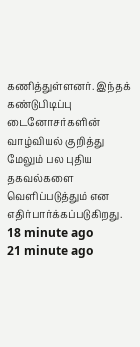கணித்துள்ளனர். இந்தக் கண்டுபிடிப்பு டைனோசர்களின் வாழ்வியல் குறித்து மேலும் பல புதிய தகவல்களை வெளிப்படுத்தும் என எதிர்பார்க்கப்படுகிறது.
18 minute ago
21 minute ago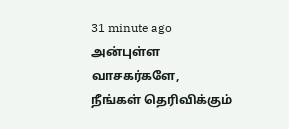31 minute ago
அன்புள்ள வாசகர்களே,
நீங்கள் தெரிவிக்கும்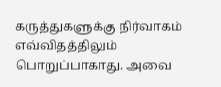கருத்துகளுக்கு நிர்வாகம் எவ்விதத்திலும் பொறுப்பாகாது. அவை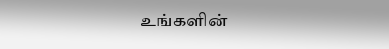உங்களின்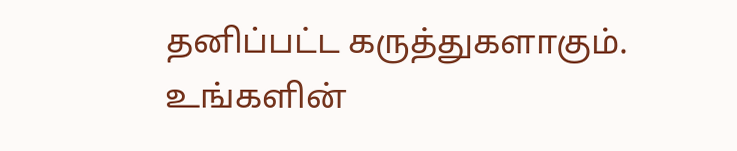தனிப்பட்ட கருத்துகளாகும். உங்களின்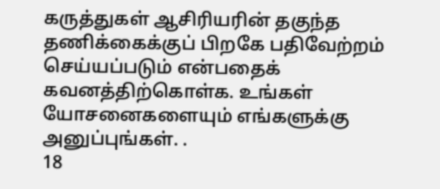கருத்துகள் ஆசிரியரின் தகுந்த தணிக்கைக்குப் பிறகே பதிவேற்றம் செய்யப்படும் என்பதைக் கவனத்திற்கொள்க. உங்கள் யோசனைகளையும் எங்களுக்கு அனுப்புங்கள். .
18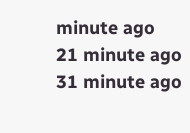minute ago
21 minute ago
31 minute ago